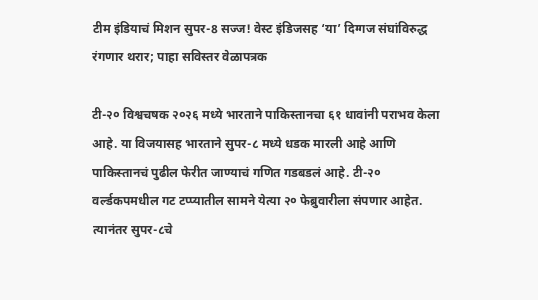टीम इंडियाचं मिशन सुपर-8 सज्ज! वेस्ट इंडिजसह ‘या’ दिग्गज संघांविरुद्ध रंगणार थरार; पाहा सविस्तर वेळापत्रक

टी-२० विश्वचषक २०२६ मध्ये भारताने पाकिस्तानचा ६१ धावांनी पराभव केला आहे. या विजयासह भारताने सुपर-८ मध्ये धडक मारली आहे आणि पाकिस्तानचं पुढील फेरीत जाण्याचं गणित गडबडलं आहे. टी-२० वर्ल्डकपमधील गट टप्प्यातील सामने येत्या २० फेब्रुवारीला संपणार आहेत. त्यानंतर सुपर-८चे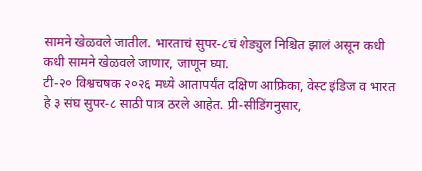सामने खेळवले जातील. भारताचं सुपर-८चं शेड्युल निश्चित झालं असून कधी कधी सामने खेळवले जाणार, जाणून घ्या.
टी-२० विश्वचषक २०२६ मध्ये आतापर्यंत दक्षिण आफ्रिका, वेस्ट इंडिज व भारत हे ३ संघ सुपर-८ साठी पात्र ठरले आहेत. प्री-सीडिंगनुसार,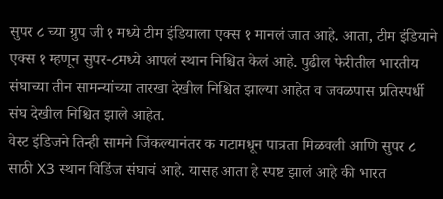सुपर ८ च्या ग्रुप जी १ मध्ये टीम इंडियाला एक्स १ मानलं जात आहे. आता, टीम इंडियाने एक्स १ म्हणून सुपर-८मध्ये आपलं स्थान निश्चित केलं आहे. पुढील फेरीतील भारतीय संघाच्या तीन सामन्यांच्या तारखा देखील निश्चित झाल्या आहेत व जवळपास प्रतिस्पर्धी संघ देखील निश्चित झाले आहेत.
वेस्ट इंडिजने तिन्ही सामने जिंकल्यानंतर क गटामधून पात्रता मिळवली आणि सुपर ८ साठी X3 स्थान विडिंज संघाचं आहे. यासह आता हे स्पष्ट झालं आहे की भारत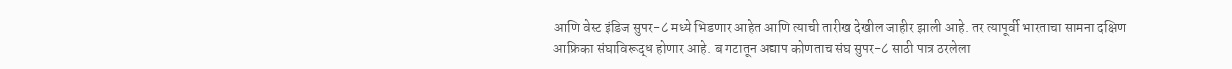आणि वेस्ट इंडिज सुपर-८ मध्ये भिडणार आहेत आणि त्याची तारीख देखील जाहीर झाली आहे. तर त्यापूर्वी भारताचा सामना दक्षिण आफ्रिका संघाविरूद्ध होणार आहे. ब गटातून अद्याप कोणताच संघ सुपर-८ साठी पात्र ठरलेला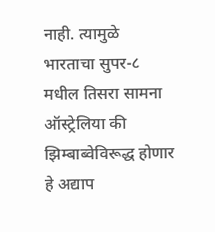नाही. त्यामुळे भारताचा सुपर-८ मधील तिसरा सामना ऑस्ट्रेलिया की झिम्बाब्वेविरूद्ध होणार हे अद्याप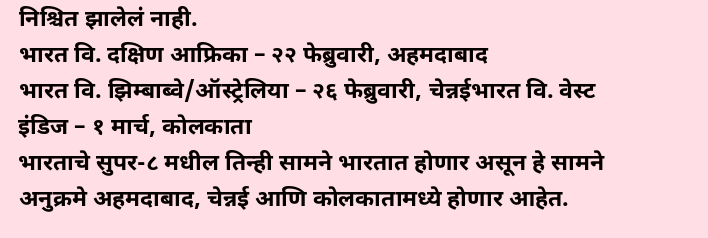निश्चित झालेलं नाही.
भारत वि. दक्षिण आफ्रिका – २२ फेब्रुवारी, अहमदाबाद
भारत वि. झिम्बाब्वे/ऑस्ट्रेलिया – २६ फेब्रुवारी, चेन्नईभारत वि. वेस्ट इंडिज – १ मार्च, कोलकाता
भारताचे सुपर-८ मधील तिन्ही सामने भारतात होणार असून हे सामने अनुक्रमे अहमदाबाद, चेन्नई आणि कोलकातामध्ये होणार आहेत.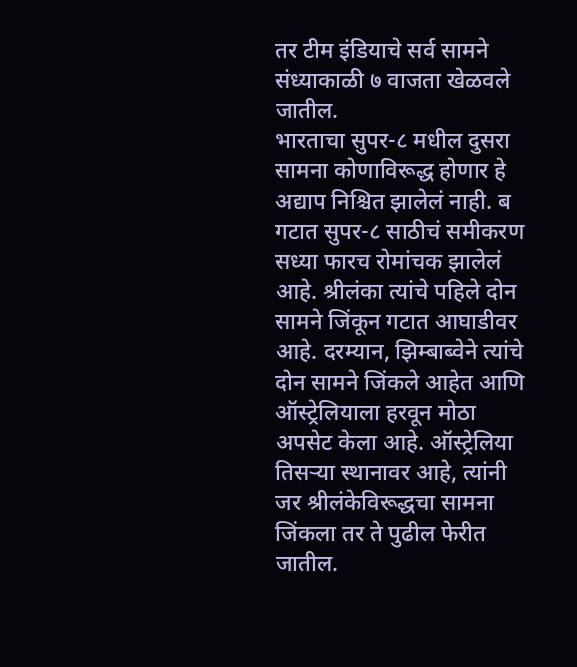तर टीम इंडियाचे सर्व सामने संध्याकाळी ७ वाजता खेळवले जातील.
भारताचा सुपर-८ मधील दुसरा सामना कोणाविरूद्ध होणार हे अद्याप निश्चित झालेलं नाही. ब गटात सुपर-८ साठीचं समीकरण सध्या फारच रोमांचक झालेलं आहे. श्रीलंका त्यांचे पहिले दोन सामने जिंकून गटात आघाडीवर आहे. दरम्यान, झिम्बाब्वेने त्यांचे दोन सामने जिंकले आहेत आणि ऑस्ट्रेलियाला हरवून मोठा अपसेट केला आहे. ऑस्ट्रेलिया तिसऱ्या स्थानावर आहे, त्यांनी जर श्रीलंकेविरूद्धचा सामना जिंकला तर ते पुढील फेरीत जातील.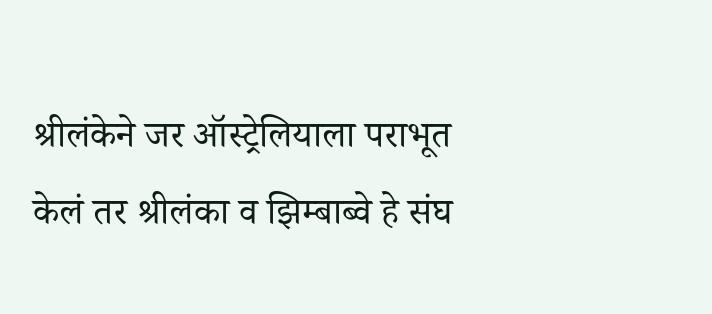श्रीलंकेने जर ऑस्ट्रेलियाला पराभूत केलं तर श्रीलंका व झिम्बाब्वे हे संघ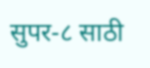सुपर-८ साठी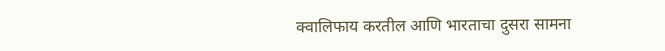क्वालिफाय करतील आणि भारताचा दुसरा सामना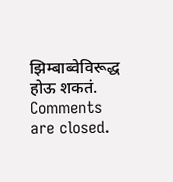झिम्बाब्वेविरूद्ध होऊ शकतं.
Comments are closed.